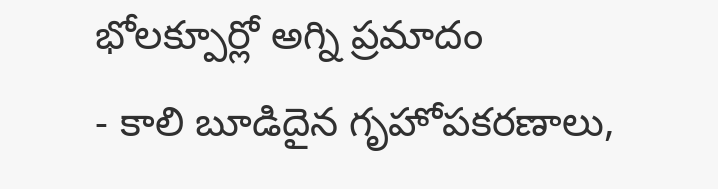భోలక్పూర్లో అగ్ని ప్రమాదం
- కాలి బూడిదైన గృహోపకరణాలు,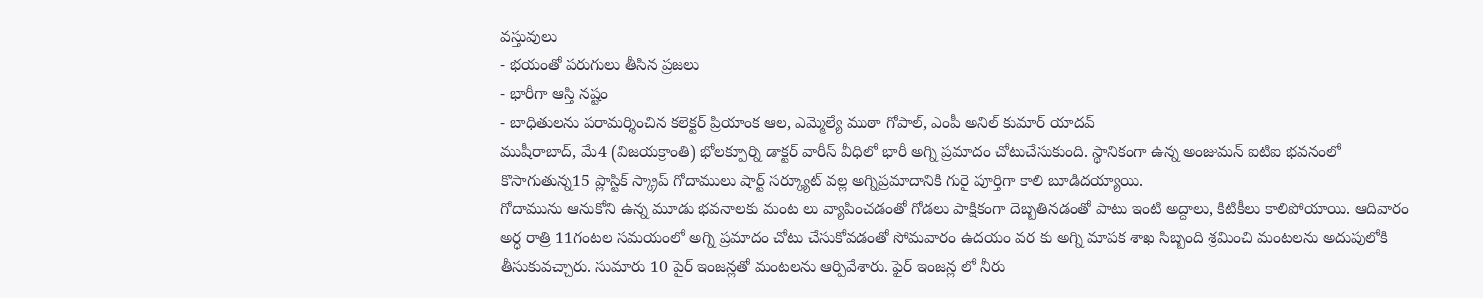వస్తువులు
- భయంతో పరుగులు తీసిన ప్రజలు
- భారీగా ఆస్తి నష్టం
- బాధితులను పరామర్శించిన కలెక్టర్ ప్రియాంక ఆల, ఎమ్మెల్యే ముఠా గోపాల్, ఎంపీ అనిల్ కుమార్ యాదవ్
ముషీరాబాద్, మే4 (విజయక్రాంతి) భోలక్పూర్ని డాక్టర్ వారీస్ వీధిలో భారీ అగ్ని ప్రమాదం చోటుచేసుకుంది. స్థానికంగా ఉన్న అంజుమన్ ఐటిఐ భవనంలో కొసాగుతున్న15 ప్లాస్టిక్ స్క్రాప్ గోదాములు షార్ట్ సర్క్యూట్ వల్ల అగ్నిప్రమాదానికి గురై పూర్తిగా కాలి బూడిదయ్యాయి.
గోదామును ఆనుకోని ఉన్న మూడు భవనాలకు మంట లు వ్యాపించడంతో గోడలు పాక్షికంగా దెబ్బతినడంతో పాటు ఇంటి అద్దాలు, కిటికీలు కాలిపోయాయి. ఆదివారం అర్ధ రాత్రి 11గంటల సమయంలో అగ్ని ప్రమాదం చోటు చేసుకోవడంతో సోమవారం ఉదయం వర కు అగ్ని మాపక శాఖ సిబ్బంది శ్రమించి మంటలను అదుపులోకి తీసుకువచ్చారు. సుమారు 10 పైర్ ఇంజన్లతో మంటలను ఆర్పివేశారు. ఫైర్ ఇంజన్ల లో నీరు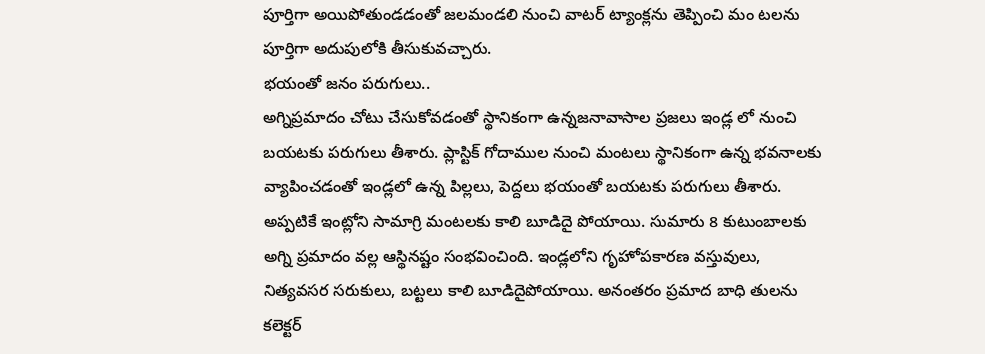పూర్తిగా అయిపోతుండడంతో జలమండలి నుంచి వాటర్ ట్యాంక్లను తెప్పించి మం టలను పూర్తిగా అదుపులోకి తీసుకువచ్చారు.
భయంతో జనం పరుగులు..
అగ్నిప్రమాదం చోటు చేసుకోవడంతో స్థానికంగా ఉన్నజనావాసాల ప్రజలు ఇండ్ల లో నుంచి బయటకు పరుగులు తీశారు. ప్లాస్టిక్ గోదాముల నుంచి మంటలు స్థానికంగా ఉన్న భవనాలకు వ్యాపించడంతో ఇండ్లలో ఉన్న పిల్లలు, పెద్దలు భయంతో బయటకు పరుగులు తీశారు. అప్పటికే ఇంట్లోని సామాగ్రి మంటలకు కాలి బూడిదై పోయాయి. సుమారు 8 కుటుంబాలకు అగ్ని ప్రమాదం వల్ల ఆస్థినష్టం సంభవించింది. ఇండ్లలోని గృహోపకారణ వస్తువులు, నిత్యవసర సరుకులు, బట్టలు కాలి బూడిదైపోయాయి. అనంతరం ప్రమాద బాధి తులను కలెక్టర్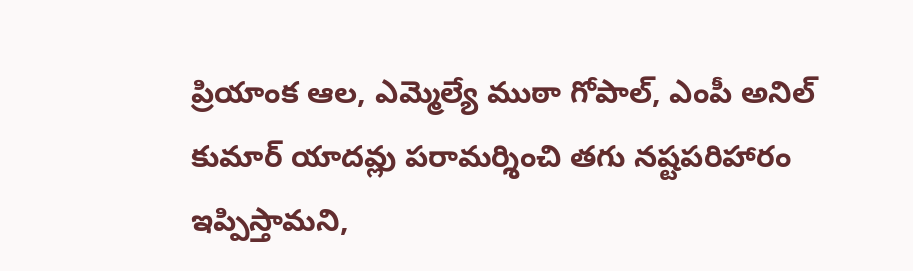ప్రియాంక ఆల, ఎమ్మెల్యే ముఠా గోపాల్, ఎంపీ అనిల్ కుమార్ యాదవ్లు పరామర్శించి తగు నష్టపరిహారం ఇప్పిస్తామని,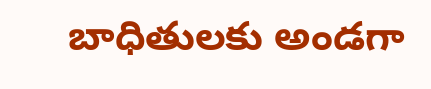బాధితులకు అండగా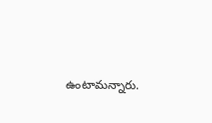ఉంటామన్నారు.